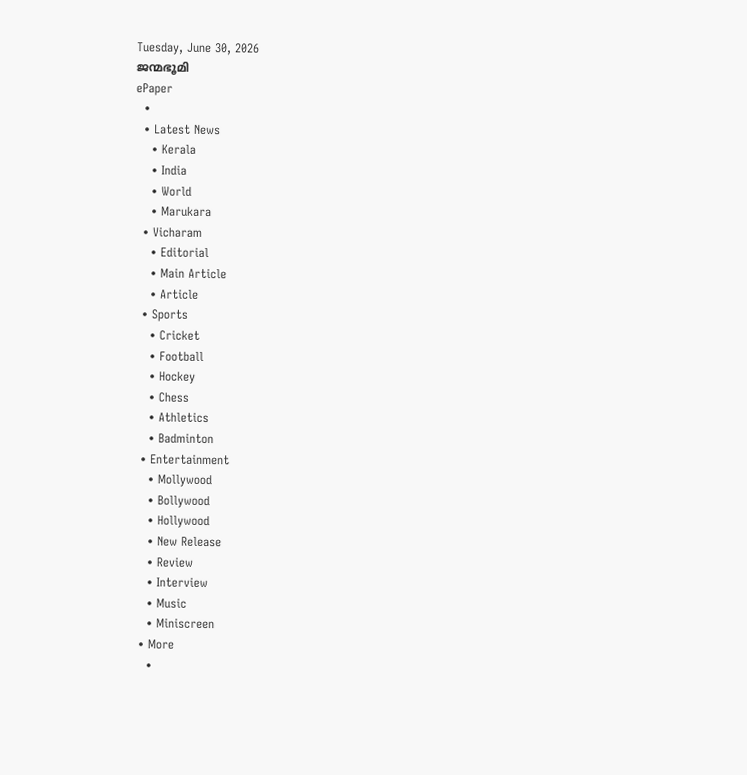Tuesday, June 30, 2026
ജന്മഭൂമി
ePaper
  •
  • Latest News
    • Kerala
    • India
    • World
    • Marukara
  • Vicharam
    • Editorial
    • Main Article
    • Article
  • Sports
    • Cricket
    • Football
    • Hockey
    • Chess
    • Athletics
    • Badminton
  • Entertainment
    • Mollywood
    • Bollywood
    • Hollywood
    • New Release
    • Review
    • Interview
    • Music
    • Miniscreen
  • More
    •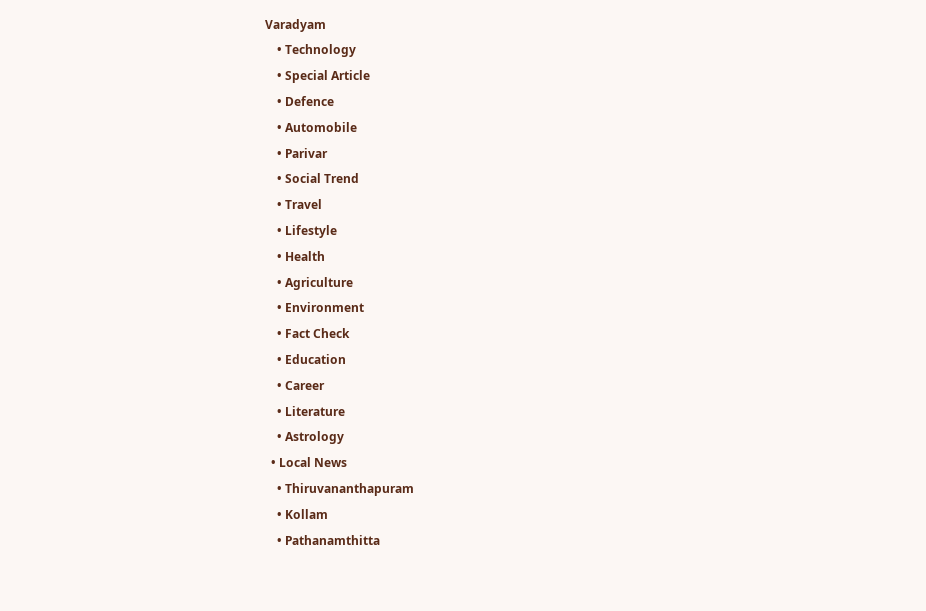Varadyam
    • Technology
    • Special Article
    • Defence
    • Automobile
    • Parivar
    • Social Trend
    • Travel
    • Lifestyle
    • Health
    • Agriculture
    • Environment
    • Fact Check
    • Education
    • Career
    • Literature
    • Astrology
  • Local News
    • Thiruvananthapuram
    • Kollam
    • Pathanamthitta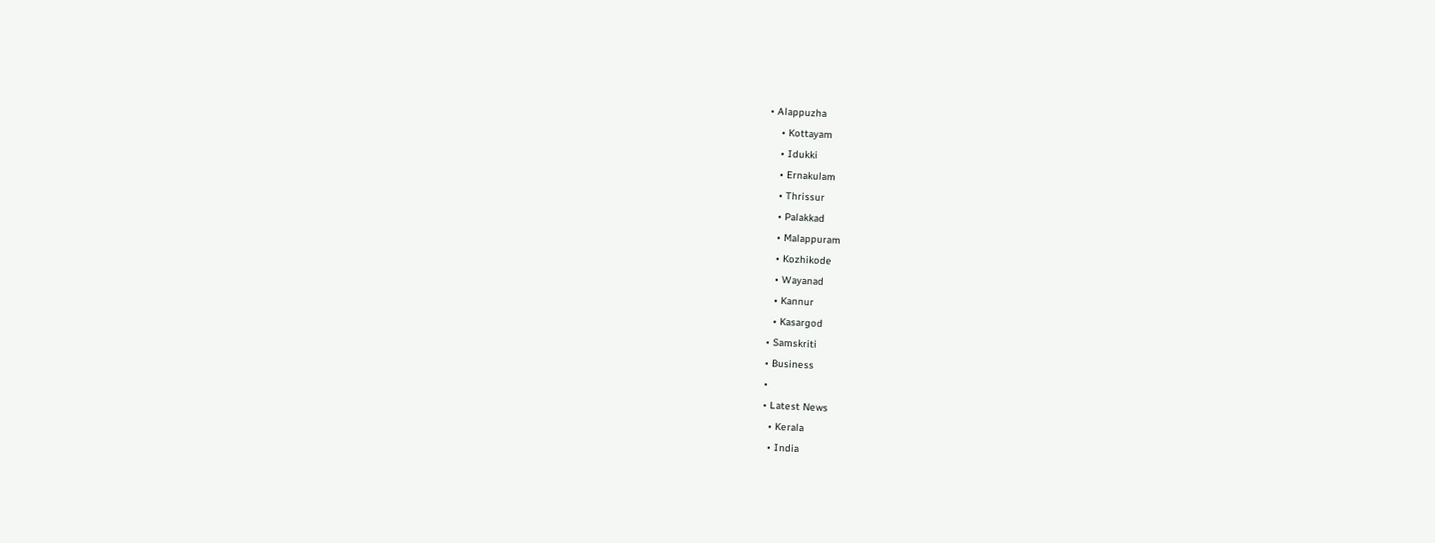• Alappuzha
    • Kottayam
    • Idukki
    • Ernakulam
    • Thrissur
    • Palakkad
    • Malappuram
    • Kozhikode
    • Wayanad
    • Kannur
    • Kasargod
  • Samskriti
  • Business
  •
  • Latest News
    • Kerala
    • India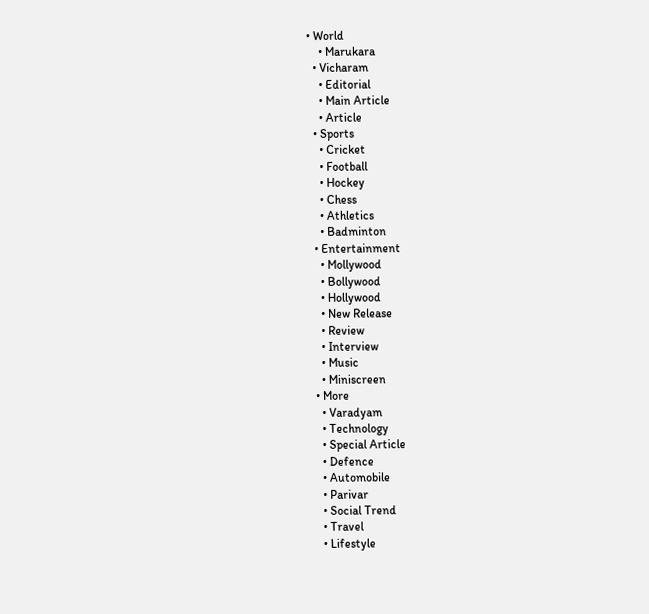• World
    • Marukara
  • Vicharam
    • Editorial
    • Main Article
    • Article
  • Sports
    • Cricket
    • Football
    • Hockey
    • Chess
    • Athletics
    • Badminton
  • Entertainment
    • Mollywood
    • Bollywood
    • Hollywood
    • New Release
    • Review
    • Interview
    • Music
    • Miniscreen
  • More
    • Varadyam
    • Technology
    • Special Article
    • Defence
    • Automobile
    • Parivar
    • Social Trend
    • Travel
    • Lifestyle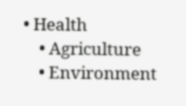• Health
    • Agriculture
    • Environment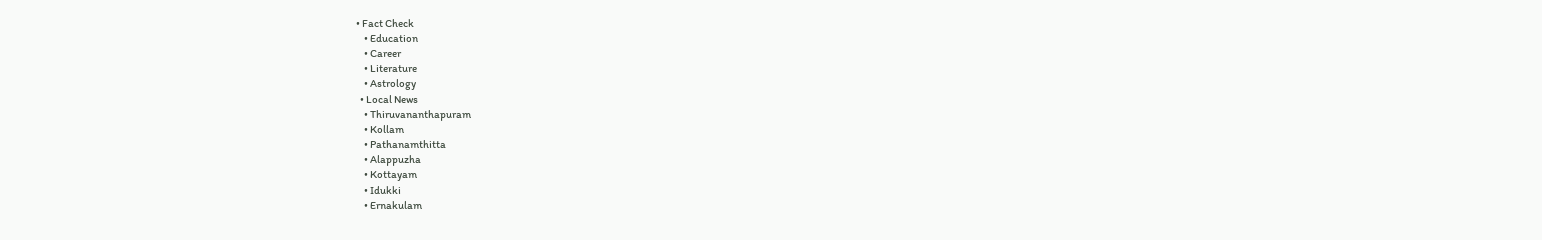• Fact Check
    • Education
    • Career
    • Literature
    • Astrology
  • Local News
    • Thiruvananthapuram
    • Kollam
    • Pathanamthitta
    • Alappuzha
    • Kottayam
    • Idukki
    • Ernakulam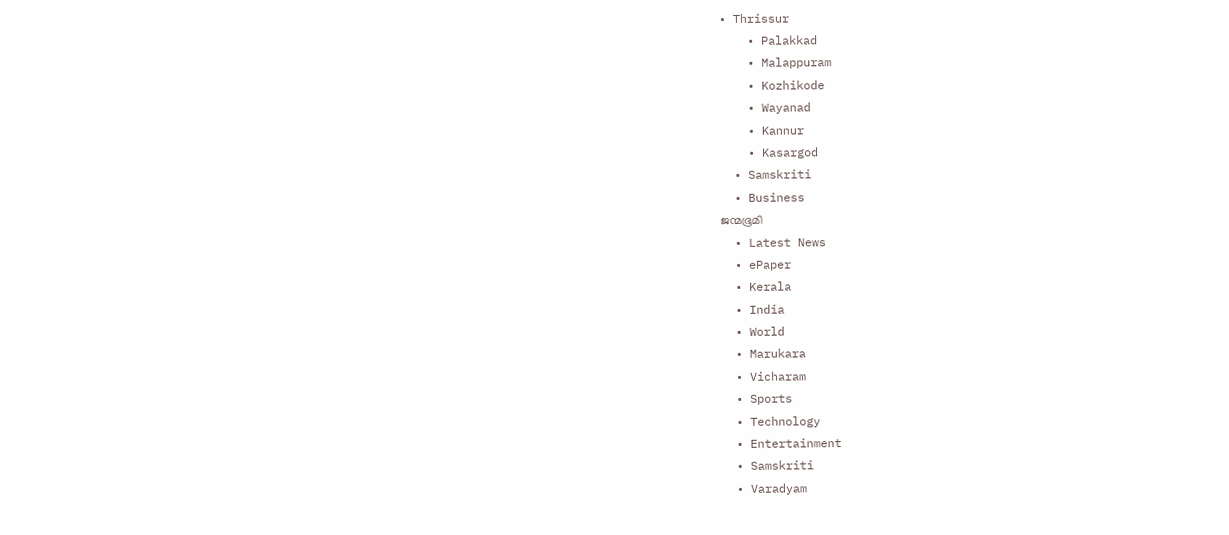• Thrissur
    • Palakkad
    • Malappuram
    • Kozhikode
    • Wayanad
    • Kannur
    • Kasargod
  • Samskriti
  • Business
ജന്മഭൂമി
  • Latest News
  • ePaper
  • Kerala
  • India
  • World
  • Marukara
  • Vicharam
  • Sports
  • Technology
  • Entertainment
  • Samskriti
  • Varadyam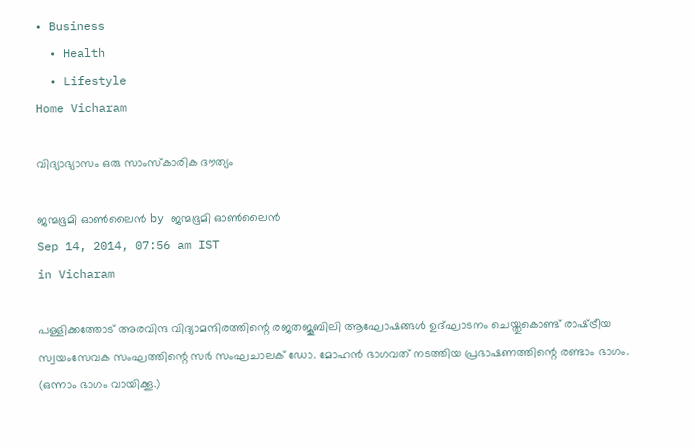• Business
  • Health
  • Lifestyle
Home Vicharam

വിദ്യാഭ്യാസം ഒരു സാംസ്‌കാരിക ദൗത്യം

ജന്മഭൂമി ഓണ്‍ലൈന്‍ by ജന്മഭൂമി ഓണ്‍ലൈന്‍
Sep 14, 2014, 07:56 am IST
in Vicharam

പള്ളിക്കത്തോട് അരവിന്ദ വിദ്യാമന്ദിരത്തിന്റെ രജതജൂബിലി ആഘോഷങ്ങള്‍ ഉദ്ഘാടനം ചെയ്തുകൊണ്ട് രാഷ്‌ട്രീയ സ്വയംസേവക സംഘത്തിന്റെ സര്‍ സംഘചാലക് ഡോ. മോഹന്‍ ഭാഗവത് നടത്തിയ പ്രഭാഷണത്തിന്റെ രണ്ടാം ഭാഗം. (ഒന്നാം ഭാഗം വായിക്കൂ.)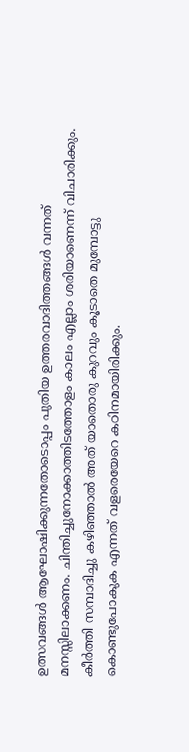ഉത്സവങ്ങള്‍ ആഘോഷിക്കുന്നതോടൊപ്പം പുതിയ ഉത്തരവാദിത്തങ്ങള്‍ വന്നത് മനസ്സിലാക്കണം. ചിന്തിച്ചുനോക്കാത്തിടത്തോളം കാലം എല്ലാം ശരിയാണെന്ന് വിചാരിക്കും. കീര്‍ത്തി സമ്പാദിച്ചു കഴിഞ്ഞാല്‍ അത് യാതൊരു കുറവും കൂടാതെ മുമ്പോട്ടു കൊണ്ടുപോകുക എന്നത് വളരെയേറെ കഠിനമായിരിക്കും.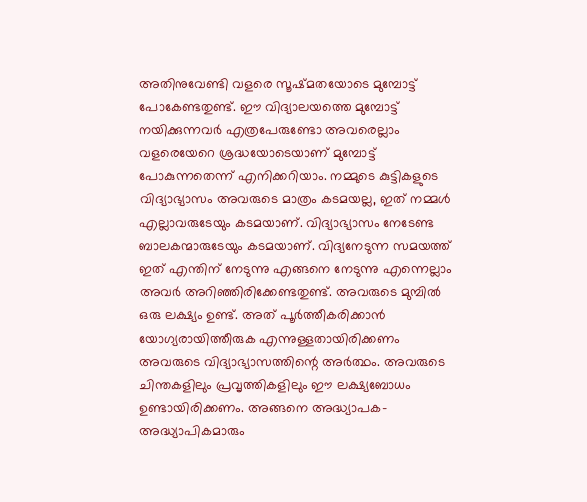അതിനുവേണ്ടി വളരെ സൂഷ്മതയോടെ മുമ്പോട്ട് പോകേണ്ടതുണ്ട്. ഈ വിദ്യാലയത്തെ മുമ്പോട്ട് നയിക്കുന്നവര്‍ എത്രപേരുണ്ടോ അവരെല്ലാം വളരെയേറെ ശ്രദ്ധയോടെയാണ് മുമ്പോട്ട് പോകുന്നതെന്ന് എനിക്കറിയാം. നമ്മുടെ കുട്ടികളുടെ വിദ്യാഭ്യാസം അവരുടെ മാത്രം കടമയല്ല, ഇത് നമ്മള്‍ എല്ലാവരുടേയും കടമയാണ്. വിദ്യാഭ്യാസം നേടേണ്ട ബാലകന്മാരുടേയും കടമയാണ്. വിദ്യനേടുന്ന സമയത്ത് ഇത് എന്തിന് നേടുന്നു എങ്ങനെ നേടുന്നു എന്നെല്ലാം അവര്‍ അറിഞ്ഞിരിക്കേണ്ടതുണ്ട്. അവരുടെ മുമ്പില്‍ ഒരു ലക്ഷ്യം ഉണ്ട്. അത് പൂര്‍ത്തീകരിക്കാന്‍ യോഗ്യരായിത്തീരുക എന്നുള്ളതായിരിക്കണം അവരുടെ വിദ്യാഭ്യാസത്തിന്റെ അര്‍ത്ഥം. അവരുടെ ചിന്തകളിലും പ്രവൃത്തികളിലും ഈ ലക്ഷ്യബോധം ഉണ്ടായിരിക്കണം. അങ്ങനെ അദ്ധ്യാപക-അദ്ധ്യാപികമാരും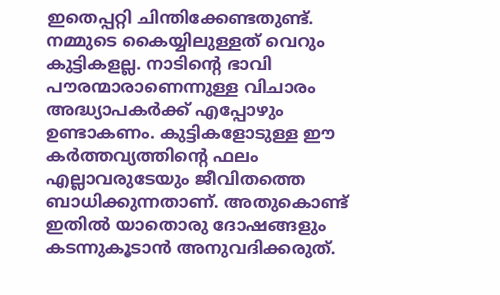ഇതെപ്പറ്റി ചിന്തിക്കേണ്ടതുണ്ട്. നമ്മുടെ കൈയ്യിലുള്ളത് വെറും കുട്ടികളല്ല. നാടിന്റെ ഭാവി പൗരന്മാരാണെന്നുള്ള വിചാരം അദ്ധ്യാപകര്‍ക്ക് എപ്പോഴും ഉണ്ടാകണം. കുട്ടികളോടുള്ള ഈ കര്‍ത്തവ്യത്തിന്റെ ഫലം എല്ലാവരുടേയും ജീവിതത്തെ ബാധിക്കുന്നതാണ്. അതുകൊണ്ട് ഇതില്‍ യാതൊരു ദോഷങ്ങളും കടന്നുകൂടാന്‍ അനുവദിക്കരുത്.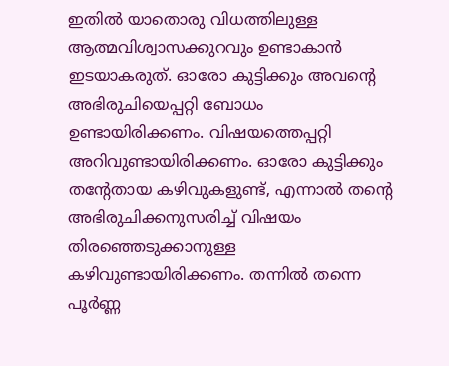ഇതില്‍ യാതൊരു വിധത്തിലുള്ള ആത്മവിശ്വാസക്കുറവും ഉണ്ടാകാന്‍ ഇടയാകരുത്. ഓരോ കുട്ടിക്കും അവന്റെ അഭിരുചിയെപ്പറ്റി ബോധം ഉണ്ടായിരിക്കണം. വിഷയത്തെപ്പറ്റി അറിവുണ്ടായിരിക്കണം. ഓരോ കുട്ടിക്കും തന്റേതായ കഴിവുകളുണ്ട്, എന്നാല്‍ തന്റെ അഭിരുചിക്കനുസരിച്ച് വിഷയം തിരഞ്ഞെടുക്കാനുള്ള കഴിവുണ്ടായിരിക്കണം. തന്നില്‍ തന്നെ പൂര്‍ണ്ണ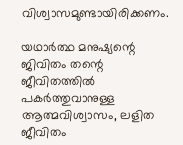വിശ്വാസമുണ്ടായിരിക്കണം.

യഥാര്‍ത്ഥ മനുഷ്യന്റെ ജിവിതം തന്റെ ജീവിതത്തില്‍ പകര്‍ത്തുവാനുള്ള ആത്മവിശ്വാസം, ലളിത ജീവിതം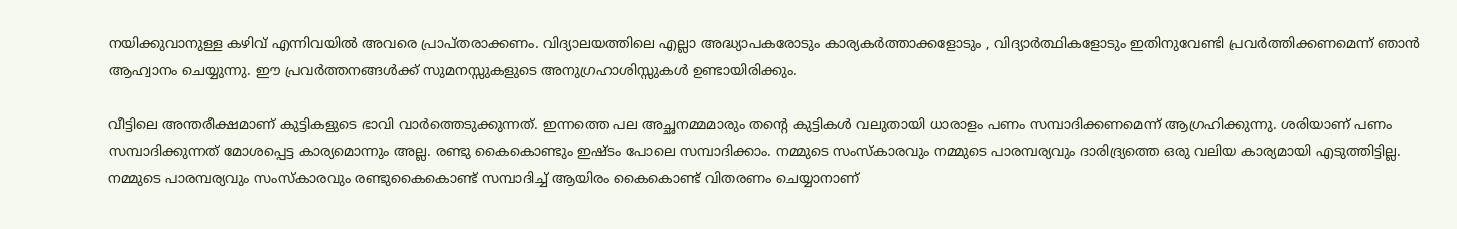നയിക്കുവാനുള്ള കഴിവ് എന്നിവയില്‍ അവരെ പ്രാപ്തരാക്കണം. വിദ്യാലയത്തിലെ എല്ലാ അദ്ധ്യാപകരോടും കാര്യകര്‍ത്താക്കളോടും , വിദ്യാര്‍ത്ഥികളോടും ഇതിനുവേണ്ടി പ്രവര്‍ത്തിക്കണമെന്ന് ഞാന്‍ ആഹ്വാനം ചെയ്യുന്നു. ഈ പ്രവര്‍ത്തനങ്ങള്‍ക്ക് സുമനസ്സുകളുടെ അനുഗ്രഹാശിസ്സുകള്‍ ഉണ്ടായിരിക്കും.

വീട്ടിലെ അന്തരീക്ഷമാണ് കുട്ടികളുടെ ഭാവി വാര്‍ത്തെടുക്കുന്നത്. ഇന്നത്തെ പല അച്ഛനമ്മമാരും തന്റെ കുട്ടികള്‍ വലുതായി ധാരാളം പണം സമ്പാദിക്കണമെന്ന് ആഗ്രഹിക്കുന്നു. ശരിയാണ് പണം സമ്പാദിക്കുന്നത് മോശപ്പെട്ട കാര്യമൊന്നും അല്ല. രണ്ടു കൈകൊണ്ടും ഇഷ്ടം പോലെ സമ്പാദിക്കാം. നമ്മുടെ സംസ്‌കാരവും നമ്മുടെ പാരമ്പര്യവും ദാരിദ്ര്യത്തെ ഒരു വലിയ കാര്യമായി എടുത്തിട്ടില്ല. നമ്മുടെ പാരമ്പര്യവും സംസ്‌കാരവും രണ്ടുകൈകൊണ്ട് സമ്പാദിച്ച് ആയിരം കൈകൊണ്ട് വിതരണം ചെയ്യാനാണ്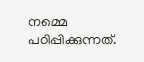നമ്മെ പഠിപ്പിക്കുന്നത്.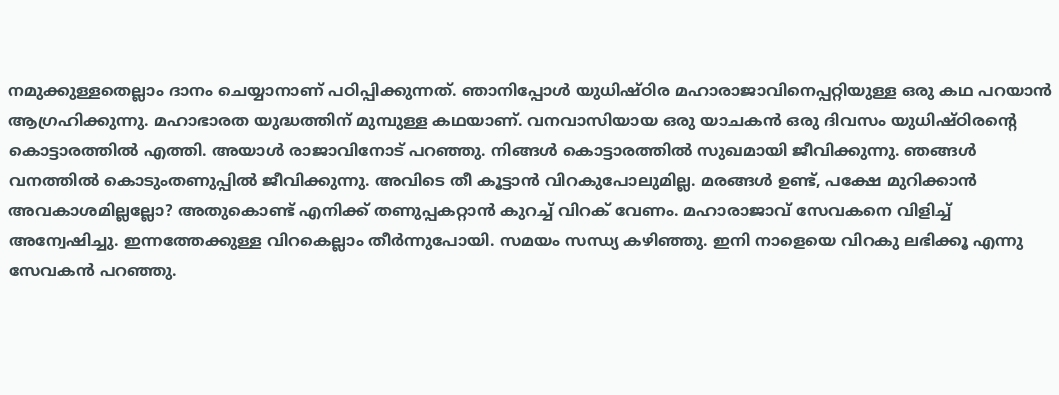നമുക്കുള്ളതെല്ലാം ദാനം ചെയ്യാനാണ് പഠിപ്പിക്കുന്നത്. ഞാനിപ്പോള്‍ യുധിഷ്ഠിര മഹാരാജാവിനെപ്പറ്റിയുള്ള ഒരു കഥ പറയാന്‍ ആഗ്രഹിക്കുന്നു. മഹാഭാരത യുദ്ധത്തിന് മുമ്പുള്ള കഥയാണ്. വനവാസിയായ ഒരു യാചകന്‍ ഒരു ദിവസം യുധിഷ്ഠിരന്റെ കൊട്ടാരത്തില്‍ എത്തി. അയാള്‍ രാജാവിനോട് പറഞ്ഞു. നിങ്ങള്‍ കൊട്ടാരത്തില്‍ സുഖമായി ജീവിക്കുന്നു. ഞങ്ങള്‍ വനത്തില്‍ കൊടുംതണുപ്പില്‍ ജീവിക്കുന്നു. അവിടെ തീ കൂട്ടാന്‍ വിറകുപോലുമില്ല. മരങ്ങള്‍ ഉണ്ട്, പക്ഷേ മുറിക്കാന്‍ അവകാശമില്ലല്ലോ? അതുകൊണ്ട് എനിക്ക് തണുപ്പകറ്റാന്‍ കുറച്ച് വിറക് വേണം. മഹാരാജാവ് സേവകനെ വിളിച്ച് അന്വേഷിച്ചു. ഇന്നത്തേക്കുള്ള വിറകെല്ലാം തീര്‍ന്നുപോയി. സമയം സന്ധ്യ കഴിഞ്ഞു. ഇനി നാളെയെ വിറകു ലഭിക്കൂ എന്നു സേവകന്‍ പറഞ്ഞു.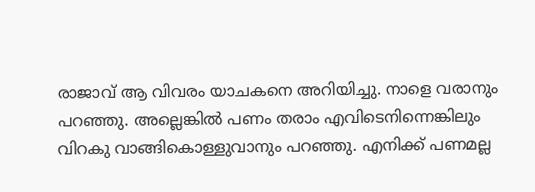രാജാവ് ആ വിവരം യാചകനെ അറിയിച്ചു. നാളെ വരാനും പറഞ്ഞു. അല്ലെങ്കില്‍ പണം തരാം എവിടെനിന്നെങ്കിലും വിറകു വാങ്ങികൊള്ളുവാനും പറഞ്ഞു. എനിക്ക് പണമല്ല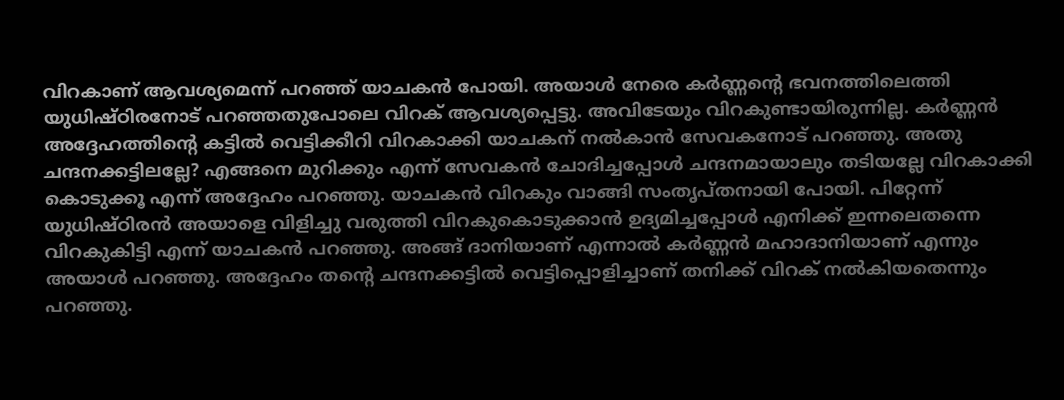വിറകാണ് ആവശ്യമെന്ന് പറഞ്ഞ് യാചകന്‍ പോയി. അയാള്‍ നേരെ കര്‍ണ്ണന്റെ ഭവനത്തിലെത്തി യുധിഷ്ഠിരനോട് പറഞ്ഞതുപോലെ വിറക് ആവശ്യപ്പെട്ടു. അവിടേയും വിറകുണ്ടായിരുന്നില്ല. കര്‍ണ്ണന്‍ അദ്ദേഹത്തിന്റെ കട്ടില്‍ വെട്ടിക്കീറി വിറകാക്കി യാചകന് നല്‍കാന്‍ സേവകനോട് പറഞ്ഞു. അതു ചന്ദനക്കട്ടിലല്ലേ? എങ്ങനെ മുറിക്കും എന്ന് സേവകന്‍ ചോദിച്ചപ്പോള്‍ ചന്ദനമായാലും തടിയല്ലേ വിറകാക്കി കൊടുക്കൂ എന്ന് അദ്ദേഹം പറഞ്ഞു. യാചകന്‍ വിറകും വാങ്ങി സംതൃപ്തനായി പോയി. പിറ്റേന്ന് യുധിഷ്ഠിരന്‍ അയാളെ വിളിച്ചു വരുത്തി വിറകുകൊടുക്കാന്‍ ഉദ്യമിച്ചപ്പോള്‍ എനിക്ക് ഇന്നലെതന്നെ വിറകുകിട്ടി എന്ന് യാചകന്‍ പറഞ്ഞു. അങ്ങ് ദാനിയാണ് എന്നാല്‍ കര്‍ണ്ണന്‍ മഹാദാനിയാണ് എന്നും അയാള്‍ പറഞ്ഞു. അദ്ദേഹം തന്റെ ചന്ദനക്കട്ടില്‍ വെട്ടിപ്പൊളിച്ചാണ് തനിക്ക് വിറക് നല്‍കിയതെന്നും പറഞ്ഞു.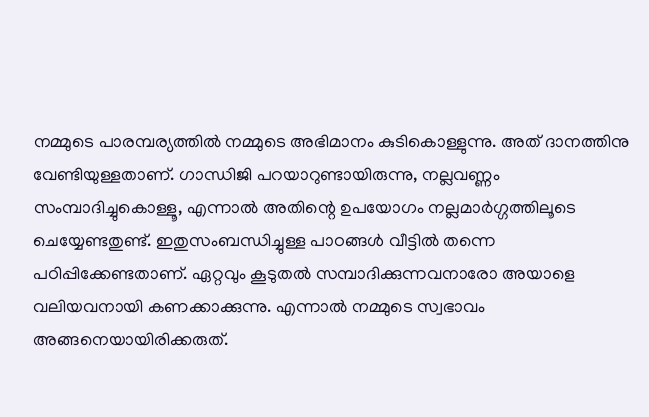നമ്മുടെ പാരമ്പര്യത്തില്‍ നമ്മുടെ അഭിമാനം കുടികൊള്ളുന്നു. അത് ദാനത്തിനു വേണ്ടിയുള്ളതാണ്. ഗാന്ധിജി പറയാറുണ്ടായിരുന്നു, നല്ലവണ്ണം സംമ്പാദിച്ചുകൊള്ളൂ, എന്നാല്‍ അതിന്റെ ഉപയോഗം നല്ലമാര്‍ഗ്ഗത്തിലൂടെ ചെയ്യേണ്ടതുണ്ട്. ഇതുസംബന്ധിച്ചുള്ള പാഠങ്ങള്‍ വീട്ടില്‍ തന്നെ പഠിപ്പിക്കേണ്ടതാണ്. ഏറ്റവും കൂടുതല്‍ സമ്പാദിക്കുന്നവനാരോ അയാളെ വലിയവനായി കണക്കാക്കുന്നു. എന്നാല്‍ നമ്മുടെ സ്വഭാവം അങ്ങനെയായിരിക്കരുത്.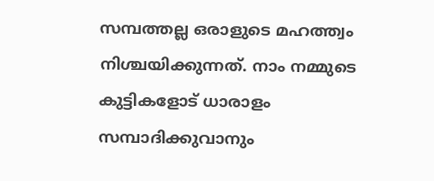സമ്പത്തല്ല ഒരാളുടെ മഹത്ത്വം നിശ്ചയിക്കുന്നത്. നാം നമ്മുടെ കുട്ടികളോട് ധാരാളം സമ്പാദിക്കുവാനും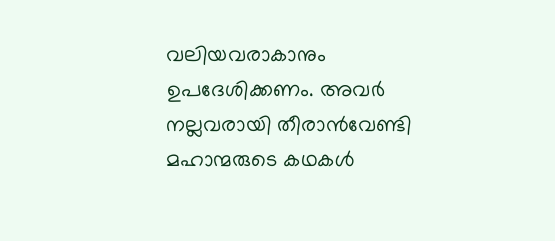വലിയവരാകാനും ഉപദേശിക്കണം. അവര്‍ നല്ലവരായി തീരാന്‍വേണ്ടി മഹാന്മരുടെ കഥകള്‍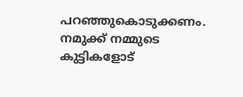പറഞ്ഞുകൊടുക്കണം. നമുക്ക് നമ്മുടെ കുട്ടികളോട്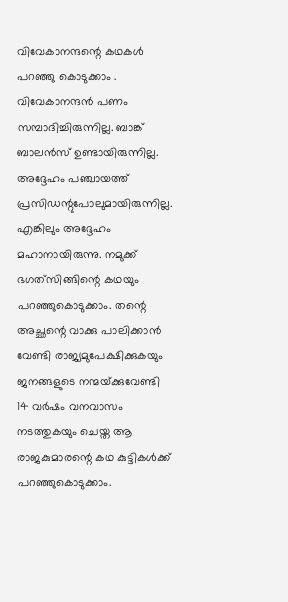വിവേകാനന്ദന്റെ കഥകള്‍ പറഞ്ഞു കൊടുക്കാം . വിവേകാനന്ദന്‍ പണം സമ്പാദിച്ചിരുന്നില്ല. ബാങ്ക് ബാലന്‍സ് ഉണ്ടായിരുന്നില്ല. അദ്ദേഹം പഞ്ചായത്ത് പ്രസിഡന്റുപോലുമായിരുന്നില്ല. എങ്കിലും അദ്ദേഹം മഹാനായിരുന്നു. നമുക്ക് ഭഗത്‌സിങ്ങിന്റെ കഥയും പറഞ്ഞുകൊടുക്കാം. തന്റെ അച്ഛന്റെ വാക്കു പാലിക്കാന്‍ വേണ്ടി രാജ്യമുപേക്ഷിക്കുകയും ജനങ്ങളുടെ നന്മയ്‌ക്കുവേണ്ടി 14 വര്‍ഷം വനവാസം നടത്തുകയും ചെയ്ത ആ രാജകുമാരന്റെ കഥ കുട്ടികള്‍ക്ക് പറഞ്ഞുകൊടുക്കാം.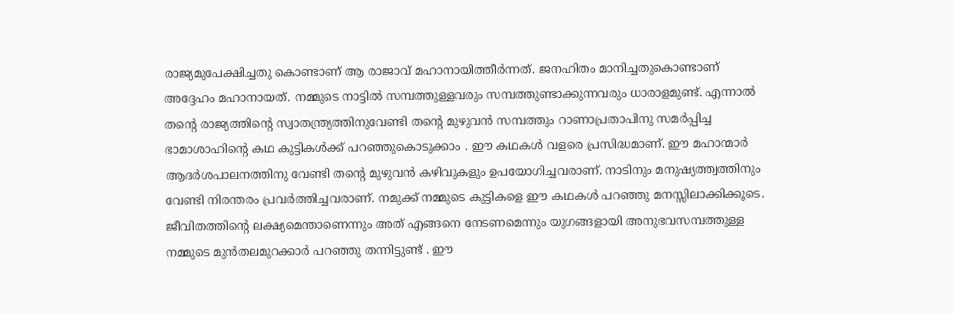രാജ്യമുപേക്ഷിച്ചതു കൊണ്ടാണ് ആ രാജാവ് മഹാനായിത്തീര്‍ന്നത്. ജനഹിതം മാനിച്ചതുകൊണ്ടാണ് അദ്ദേഹം മഹാനായത്. നമ്മുടെ നാട്ടില്‍ സമ്പത്തുള്ളവരും സമ്പത്തുണ്ടാക്കുന്നവരും ധാരാളമുണ്ട്. എന്നാല്‍ തന്റെ രാജ്യത്തിന്റെ സ്വാതന്ത്ര്യത്തിനുവേണ്ടി തന്റെ മുഴുവന്‍ സമ്പത്തും റാണാപ്രതാപിനു സമര്‍പ്പിച്ച ഭാമാശാഹിന്റെ കഥ കുട്ടികള്‍ക്ക് പറഞ്ഞുകൊടുക്കാം . ഈ കഥകള്‍ വളരെ പ്രസിദ്ധമാണ്. ഈ മഹാന്മാര്‍ ആദര്‍ശപാലനത്തിനു വേണ്ടി തന്റെ മുഴുവന്‍ കഴിവുകളും ഉപയോഗിച്ചവരാണ്. നാടിനും മനുഷ്യത്ത്വത്തിനും വേണ്ടി നിരന്തരം പ്രവര്‍ത്തിച്ചവരാണ്. നമുക്ക് നമ്മുടെ കുട്ടികളെ ഈ കഥകള്‍ പറഞ്ഞു മനസ്സിലാക്കിക്കൂടെ. ജീവിതത്തിന്റെ ലക്ഷ്യമെന്താണെന്നും അത് എങ്ങനെ നേടണമെന്നും യുഗങ്ങളായി അനുഭവസമ്പത്തുള്ള നമ്മുടെ മുന്‍തലമുറക്കാര്‍ പറഞ്ഞു തന്നിട്ടുണ്ട് . ഈ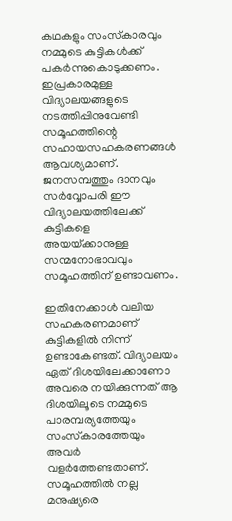കഥകളും സംസ്‌കാരവും നമ്മുടെ കുട്ടികള്‍ക്ക് പകര്‍ന്നുകൊടുക്കണം. ഇപ്രകാരമുള്ള വിദ്യാലയങ്ങളുടെ നടത്തിപ്പിനുവേണ്ടി സമൂഹത്തിന്റെ സഹായസഹകരണങ്ങള്‍ ആവശ്യമാണ്. ജനസമ്പത്തും ദാനവും സര്‍വ്വോപരി ഈ വിദ്യാലയത്തിലേക്ക് കുട്ടികളെ അയയ്‌ക്കാനുള്ള സന്മനോഭാവവും സമൂഹത്തിന് ഉണ്ടാവണം.

ഇതിനേക്കാള്‍ വലിയ സഹകരണമാണ് കുട്ടികളില്‍ നിന്ന് ഉണ്ടാകേണ്ടത്. വിദ്യാലയം ഏത് ദിശയിലേക്കാണോ അവരെ നയിക്കുന്നത് ആ ദിശയിലൂടെ നമ്മുടെ പാരമ്പര്യത്തേയും സംസ്‌കാരത്തേയും അവര്‍ വളര്‍ത്തേണ്ടതാണ്. സമൂഹത്തില്‍ നല്ല മനുഷ്യരെ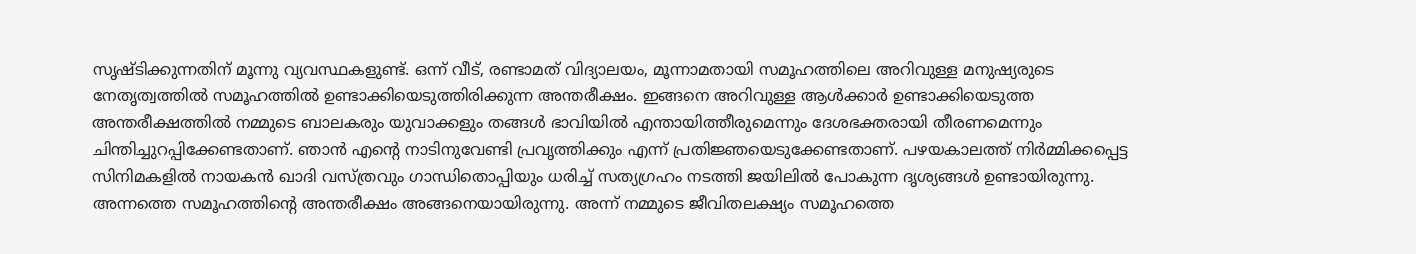സൃഷ്ടിക്കുന്നതിന് മൂന്നു വ്യവസ്ഥകളുണ്ട്. ഒന്ന് വീട്, രണ്ടാമത് വിദ്യാലയം, മൂന്നാമതായി സമൂഹത്തിലെ അറിവുള്ള മനുഷ്യരുടെ നേതൃത്വത്തില്‍ സമൂഹത്തില്‍ ഉണ്ടാക്കിയെടുത്തിരിക്കുന്ന അന്തരീക്ഷം. ഇങ്ങനെ അറിവുള്ള ആള്‍ക്കാര്‍ ഉണ്ടാക്കിയെടുത്ത അന്തരീക്ഷത്തില്‍ നമ്മുടെ ബാലകരും യുവാക്കളും തങ്ങള്‍ ഭാവിയില്‍ എന്തായിത്തീരുമെന്നും ദേശഭക്തരായി തീരണമെന്നും ചിന്തിച്ചുറപ്പിക്കേണ്ടതാണ്. ഞാന്‍ എന്റെ നാടിനുവേണ്ടി പ്രവൃത്തിക്കും എന്ന് പ്രതിജ്ഞയെടുക്കേണ്ടതാണ്. പഴയകാലത്ത് നിര്‍മ്മിക്കപ്പെട്ട സിനിമകളില്‍ നായകന്‍ ഖാദി വസ്ത്രവും ഗാന്ധിതൊപ്പിയും ധരിച്ച് സത്യഗ്രഹം നടത്തി ജയിലില്‍ പോകുന്ന ദൃശ്യങ്ങള്‍ ഉണ്ടായിരുന്നു. അന്നത്തെ സമൂഹത്തിന്റെ അന്തരീക്ഷം അങ്ങനെയായിരുന്നു. അന്ന് നമ്മുടെ ജീവിതലക്ഷ്യം സമൂഹത്തെ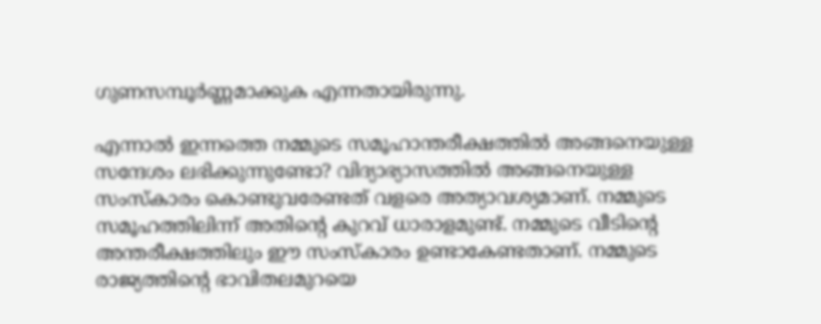ഗുണസമ്പൂര്‍ണ്ണമാക്കുക എന്നതായിരുന്നു.

എന്നാല്‍ ഇന്നത്തെ നമ്മുടെ സമൂഹാന്തരീക്ഷത്തില്‍ അങ്ങനെയുള്ള സന്ദേശം ലഭിക്കുന്നുണ്ടോ? വിദ്യാഭ്യാസത്തില്‍ അങ്ങനെയുള്ള സംസ്‌കാരം കൊണ്ടുവരേണ്ടത് വളരെ അത്യാവശ്യമാണ്. നമ്മുടെ സമൂഹത്തിലിന്ന് അതിന്റെ കുറവ് ധാരാളമുണ്ട്. നമ്മുടെ വീടിന്റെ അന്തരീക്ഷത്തിലും ഈ സംസ്‌കാരം ഉണ്ടാകേണ്ടതാണ്. നമ്മുടെ രാജ്യത്തിന്റെ ഭാവിതലമുറയെ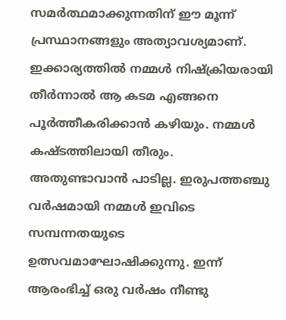സമര്‍ത്ഥമാക്കുന്നതിന് ഈ മൂന്ന് പ്രസ്ഥാനങ്ങളും അത്യാവശ്യമാണ്. ഇക്കാര്യത്തില്‍ നമ്മള്‍ നിഷ്‌ക്രിയരായി തീര്‍ന്നാല്‍ ആ കടമ എങ്ങനെ പൂര്‍ത്തീകരിക്കാന്‍ കഴിയും. നമ്മള്‍ കഷ്ടത്തിലായി തീരും. അതുണ്ടാവാന്‍ പാടില്ല. ഇരുപത്തഞ്ചു വര്‍ഷമായി നമ്മള്‍ ഇവിടെ സമ്പന്നതയുടെ ഉത്സവമാഘോഷിക്കുന്നു. ഇന്ന് ആരംഭിച്ച് ഒരു വര്‍ഷം നീണ്ടു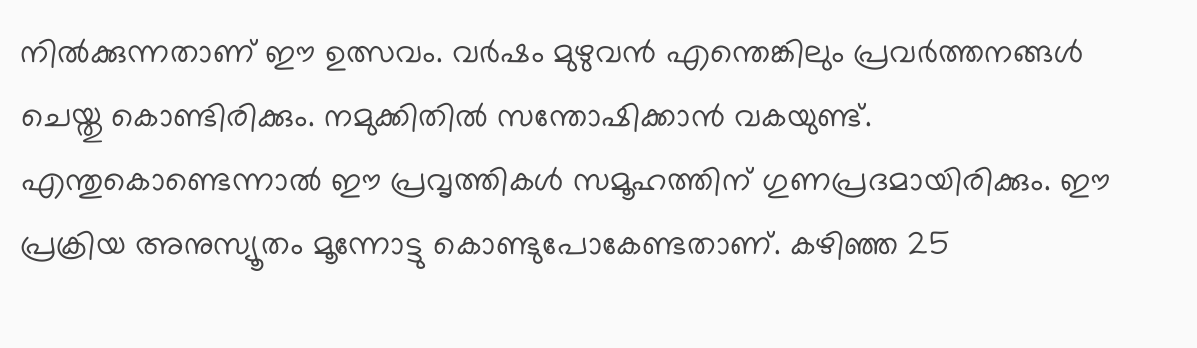നില്‍ക്കുന്നതാണ് ഈ ഉത്സവം. വര്‍ഷം മുഴുവന്‍ എന്തെങ്കിലും പ്രവര്‍ത്തനങ്ങള്‍ ചെയ്തു കൊണ്ടിരിക്കും. നമുക്കിതില്‍ സന്തോഷിക്കാന്‍ വകയുണ്ട്. എന്തുകൊണ്ടെന്നാല്‍ ഈ പ്രവൃത്തികള്‍ സമൂഹത്തിന് ഗുണപ്രദമായിരിക്കും. ഈ പ്രക്രിയ അനുസ്യൂതം മൂന്നോട്ടു കൊണ്ടുപോകേണ്ടതാണ്. കഴിഞ്ഞ 25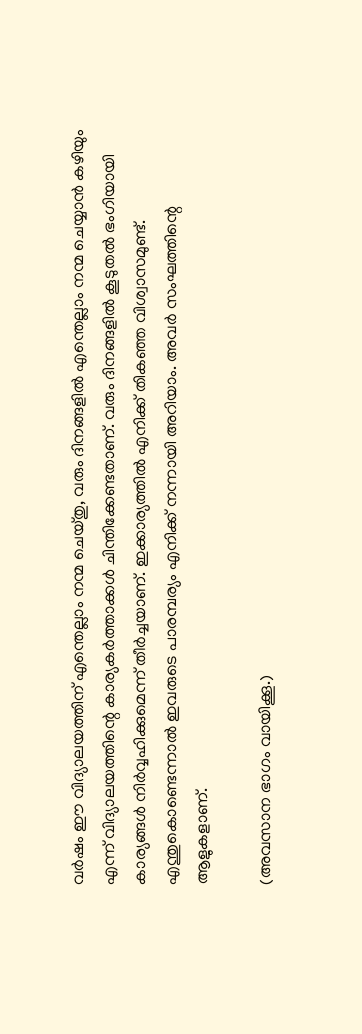വര്‍ഷം ഈ വിദ്യാലയത്തിന് എന്തെല്ലാം നന്മ ചെയ്തു, വരും ദിനങ്ങളില്‍ എന്തെല്ലാം നന്മ ചെയ്യാന്‍ കഴിയും എന്ന് വിദ്യാലയത്തിന്റെ കാര്യകര്‍ത്താക്കള്‍ ചിന്തിക്കേണ്ടതാണ്. വരും ദിനങ്ങളില്‍ കൂടുതല്‍ ഭംഗിയായി കാര്യങ്ങള്‍ നിര്‍വ്വഹിക്കുമെന്ന് തീര്‍ച്ചയാണ്. ഇക്കാര്യത്തില്‍ എനിക്ക് തികഞ്ഞ വിശ്വാസമുണ്ട്. എന്തുകൊണ്ടെന്നാല്‍ ഇവരുടെ പാരമ്പര്യം എനിക്ക് നന്നായി അറിയാം. അവര്‍ സംഘത്തിന്റെ ആളുകളാണ്.

(അവസാന ഭാഗം വായിക്കൂ.)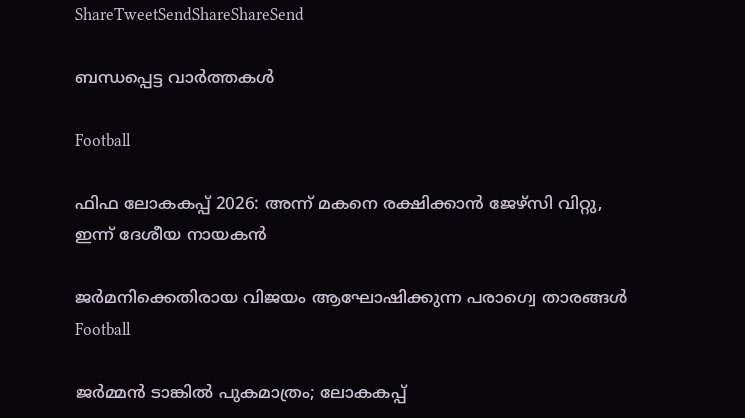ShareTweetSendShareShareSend

ബന്ധപ്പെട്ട വാര്‍ത്തകള്‍

Football

ഫിഫ ലോകകപ്പ് 2026: അന്ന് മകനെ രക്ഷിക്കാന്‍ ജേഴ്‌സി വിറ്റു, ഇന്ന് ദേശീയ നായകന്‍

ജര്‍മനിക്കെതിരായ വിജയം ആഘോഷിക്കുന്ന പരാഗ്വെ താരങ്ങള്‍
Football

ജര്‍മ്മന്‍ ടാങ്കില്‍ പുകമാത്രം; ലോകകപ്പ്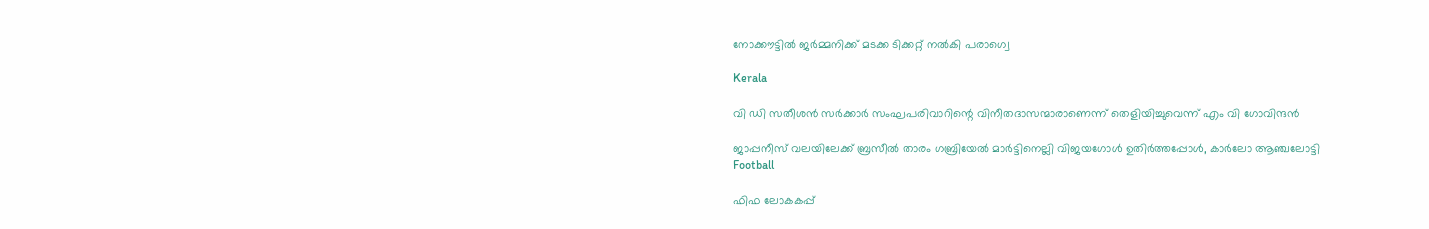നോക്കൗട്ടില്‍ ജര്‍മ്മനിക്ക് മടക്ക ടിക്കറ്റ് നല്‍കി പരാഗ്വെ

Kerala

വി ഡി സതീശന്‍ സര്‍ക്കാര്‍ സംഘപരിവാറിന്റെ വിനീതദാസന്മാരാണെന്ന് തെളിയിച്ചുവെന്ന് എം വി ഗോവിന്ദന്‍

ജാപ്പനീസ് വലയിലേക്ക് ബ്രസീല്‍ താരം ഗബ്രിയേല്‍ മാര്‍ട്ടിനെല്ലി വിജയഗോള്‍ ഉതിര്‍ത്തപ്പോള്‍, കാര്‍ലോ ആഞ്ചലോട്ടി
Football

ഫിഫ ലോകകപ്പ്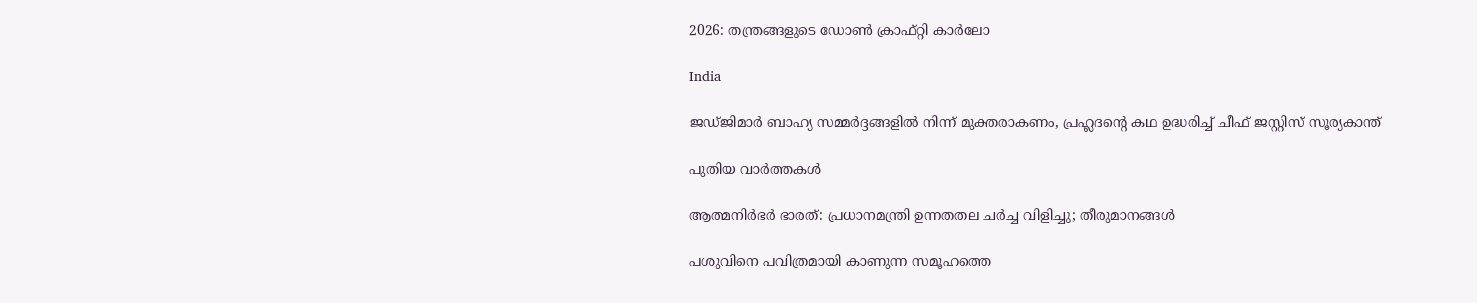2026: തന്ത്രങ്ങളുടെ ഡോണ്‍ ക്രാഫ്റ്റി കാര്‍ലോ

India

ജഡ്ജിമാര്‍ ബാഹ്യ സമ്മര്‍ദ്ദങ്ങളില്‍ നിന്ന് മുക്തരാകണം, പ്രഹ്ലദന്റെ കഥ ഉദ്ധരിച്ച് ചീഫ് ജസ്റ്റിസ് സൂര്യകാന്ത്

പുതിയ വാര്‍ത്തകള്‍

ആത്മനിർഭർ ഭാരത്: പ്രധാനമന്ത്രി ഉന്നതതല ചർച്ച വിളിച്ചു; തീരുമാനങ്ങൾ

പശുവിനെ പവിത്രമായി കാണുന്ന സമൂഹത്തെ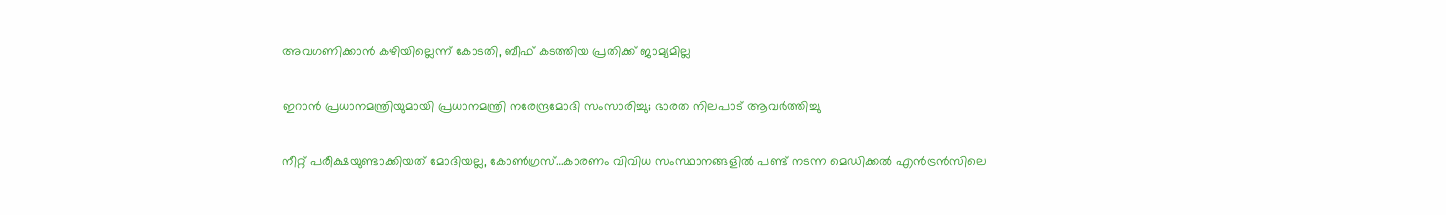അവഗണിക്കാന്‍ കഴിയില്ലെന്ന് കോടതി, ബീഫ് കടത്തിയ പ്രതിക്ക് ജാമ്യമില്ല

ഇറാൻ പ്രധാനമന്ത്രിയുമായി പ്രധാനമന്ത്രി നരേന്ദ്രമോദി സംസാരിച്ചു; ഭാരത നിലപാട് ആവർത്തിച്ചു

നീറ്റ് പരീക്ഷയുണ്ടാക്കിയത് മോദിയല്ല, കോണ്‍ഗ്രസ്…കാരണം വിവിധ സംസ്ഥാനങ്ങളിൽ പണ്ട് നടന്ന മെഡിക്കല്‍ എന്‍ട്രന്‍സിലെ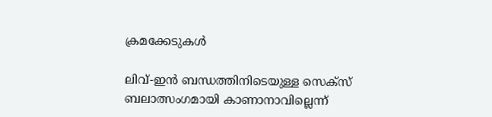ക്രമക്കേടുകള്‍

ലിവ്-ഇന്‍ ബന്ധത്തിനിടെയുള്ള സെക്‌സ് ബലാത്സംഗമായി കാണാനാവില്ലെന്ന്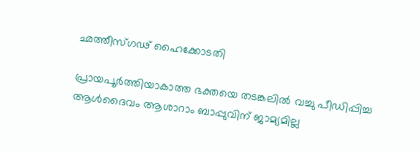ഛത്തീസ്ഗഢ് ഹൈക്കോടതി

പ്രായപൂര്‍ത്തിയാകാത്ത ഭക്തയെ തടങ്കലില്‍ വച്ചു പീഡിപ്പിച്ച ആള്‍ദൈവം ആശാറാം ബാപ്പുവിന് ജാമ്യമില്ല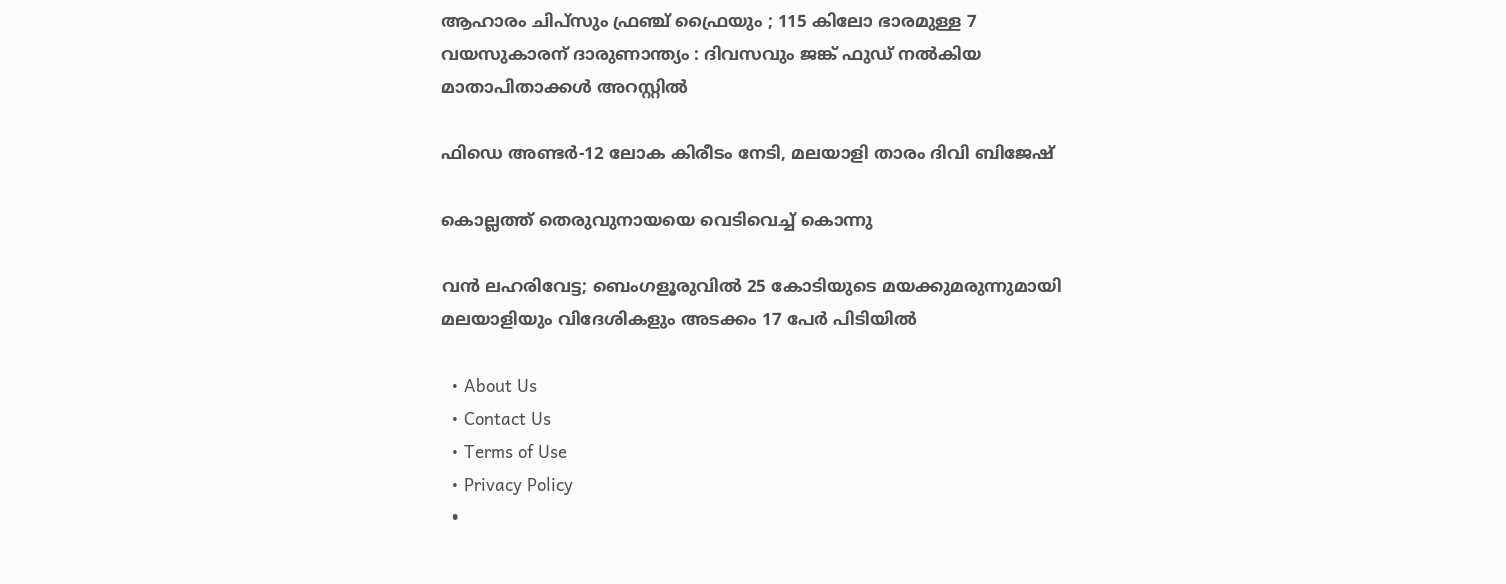ആഹാരം ചിപ്‌സും ഫ്രഞ്ച് ഫ്രൈയും ; 115 കിലോ ഭാരമുള്ള 7 വയസുകാരന് ദാരുണാന്ത്യം : ദിവസവും ജങ്ക് ഫുഡ് നൽകിയ മാതാപിതാക്കൾ അറസ്റ്റിൽ

ഫിഡെ അണ്ടര്‍-12 ലോക കിരീടം നേടി, മലയാളി താരം ദിവി ബിജേഷ്

കൊല്ലത്ത് തെരുവുനായയെ വെടിവെച്ച്‌ കൊന്നു

വൻ ലഹരിവേട്ട; ബെംഗളൂരുവിൽ 25 കോടിയുടെ മയക്കുമരുന്നുമായി മലയാളിയും വിദേശികളും അടക്കം 17 പേർ പിടിയിൽ

  • About Us
  • Contact Us
  • Terms of Use
  • Privacy Policy
  •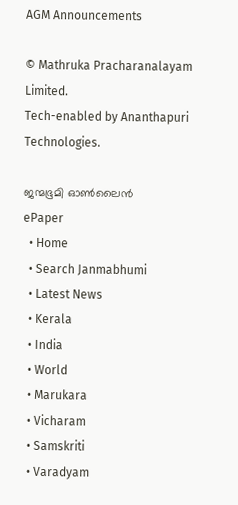AGM Announcements

© Mathruka Pracharanalayam Limited.
Tech-enabled by Ananthapuri Technologies.

ജന്മഭൂമി ഓണ്‍ലൈന്‍
ePaper
  • Home
  • Search Janmabhumi
  • Latest News
  • Kerala
  • India
  • World
  • Marukara
  • Vicharam
  • Samskriti
  • Varadyam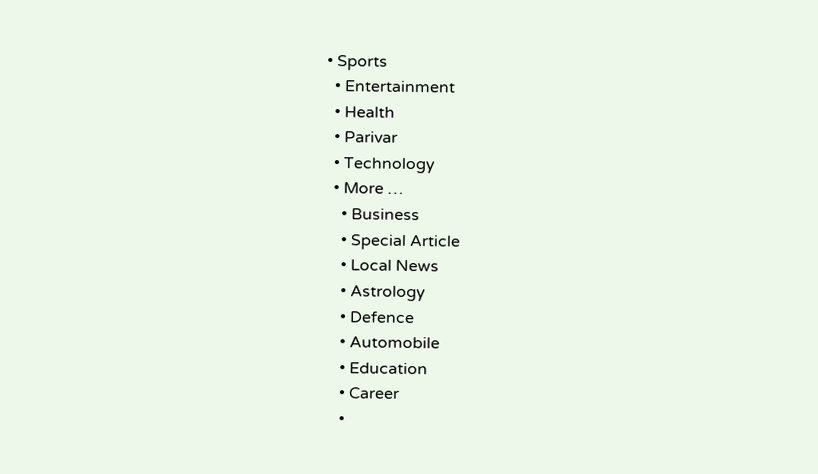• Sports
  • Entertainment
  • Health
  • Parivar
  • Technology
  • More …
    • Business
    • Special Article
    • Local News
    • Astrology
    • Defence
    • Automobile
    • Education
    • Career
    •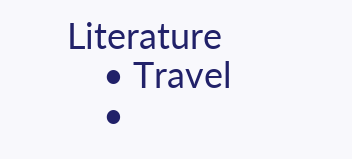Literature
    • Travel
    •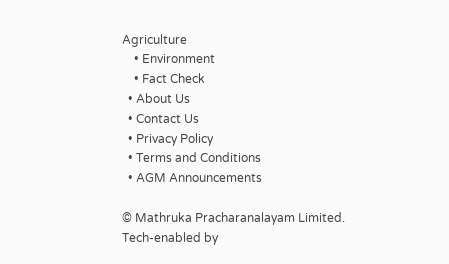Agriculture
    • Environment
    • Fact Check
  • About Us
  • Contact Us
  • Privacy Policy
  • Terms and Conditions
  • AGM Announcements

© Mathruka Pracharanalayam Limited.
Tech-enabled by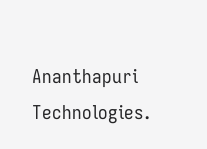Ananthapuri Technologies.